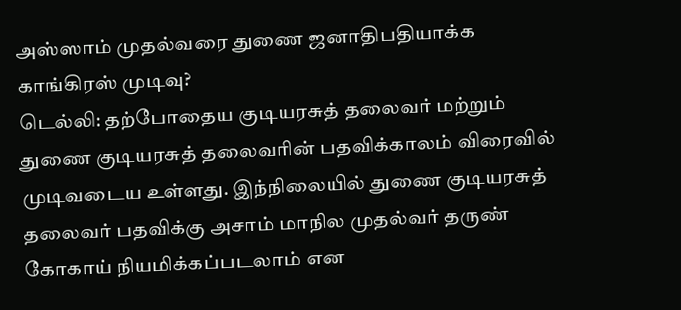அஸ்ஸாம் முதல்வரை துணை ஜனாதிபதியாக்க காங்கிரஸ் முடிவு?
டெல்லி: தற்போதைய குடியரசுத் தலைவர் மற்றும் துணை குடியரசுத் தலைவரின் பதவிக்காலம் விரைவில் முடிவடைய உள்ளது. இந்நிலையில் துணை குடியரசுத் தலைவர் பதவிக்கு அசாம் மாநில முதல்வர் தருண் கோகாய் நியமிக்கப்படலாம் என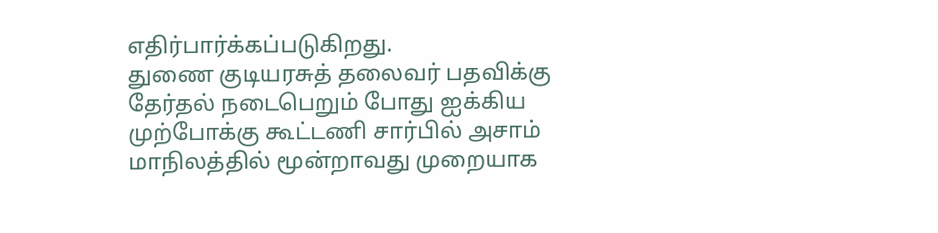எதிர்பார்க்கப்படுகிறது.
துணை குடியரசுத் தலைவர் பதவிக்கு தேர்தல் நடைபெறும் போது ஐக்கிய முற்போக்கு கூட்டணி சார்பில் அசாம் மாநிலத்தில் மூன்றாவது முறையாக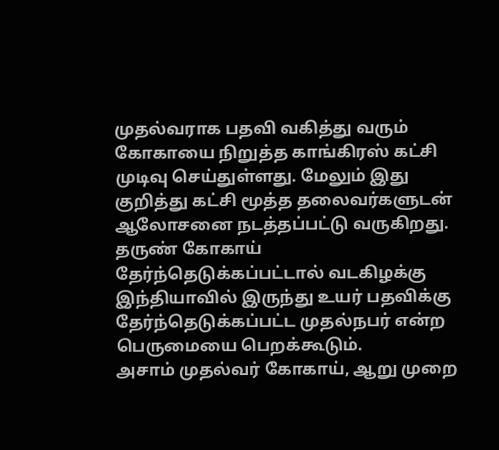முதல்வராக பதவி வகித்து வரும் கோகாயை நிறுத்த காங்கிரஸ் கட்சி முடிவு செய்துள்ளது. மேலும் இது குறித்து கட்சி மூத்த தலைவர்களுடன் ஆலோசனை நடத்தப்பட்டு வருகிறது.
தருண் கோகாய் தேர்ந்தெடுக்கப்பட்டால் வடகிழக்கு இந்தியாவில் இருந்து உயர் பதவிக்கு தேர்ந்தெடுக்கப்பட்ட முதல்நபர் என்ற பெருமையை பெறக்கூடும்.
அசாம் முதல்வர் கோகாய், ஆறு முறை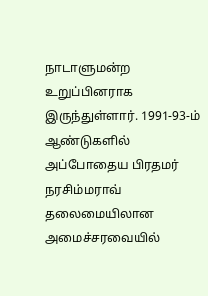நாடாளுமன்ற உறுப்பினராக இருந்துள்ளார். 1991-93-ம் ஆண்டுகளில் அப்போதைய பிரதமர் நரசிம்மராவ் தலைமையிலான அமைச்சரவையில்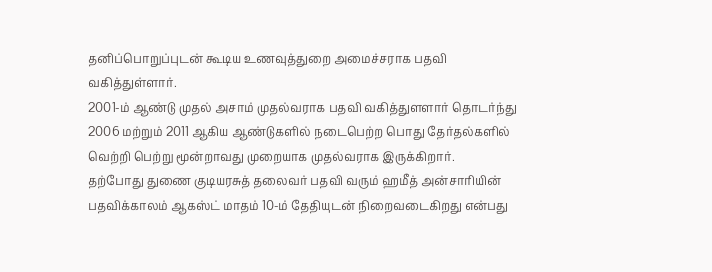தனிப்பொறுப்புடன் கூடிய உணவுத்துறை அமைச்சராக பதவி வகித்துள்ளார்.
2001-ம் ஆண்டு முதல் அசாம் முதல்வராக பதவி வகித்துளளார் தொடர்ந்து 2006 மற்றும் 2011 ஆகிய ஆண்டுகளில் நடைபெற்ற பொது தேர்தல்களில் வெற்றி பெற்று மூன்றாவது முறையாக முதல்வராக இருக்கிறார்.
தற்போது துணை குடியரசுத் தலைவர் பதவி வரும் ஹமீத் அன்சாரியின் பதவிக்காலம் ஆகஸ்ட் மாதம் 10-ம் தேதியுடன் நிறைவடைகிறது என்பது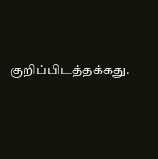குறிப்பிடத்தக்கது.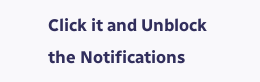Click it and Unblock the Notifications